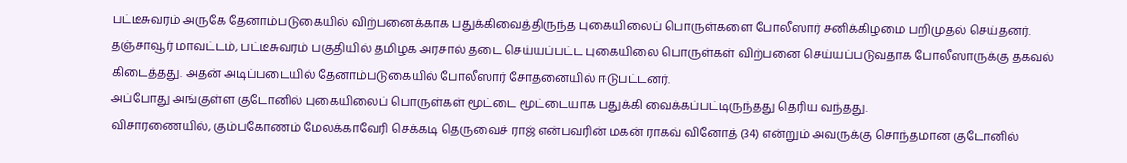பட்டீசுவரம் அருகே தேனாம்படுகையில் விற்பனைக்காக பதுக்கிவைத்திருந்த புகையிலைப் பொருள்களை போலீஸார் சனிக்கிழமை பறிமுதல் செய்தனர்.
தஞ்சாவூர் மாவட்டம், பட்டீசுவரம் பகுதியில் தமிழக அரசால் தடை செய்யப்பட்ட புகையிலை பொருள்கள் விற்பனை செய்யப்படுவதாக போலீஸாருக்கு தகவல் கிடைத்தது. அதன் அடிப்படையில் தேனாம்படுகையில் போலீஸார் சோதனையில் ஈடுபட்டனர்.
அப்போது அங்குள்ள குடோனில் புகையிலைப் பொருள்கள் மூட்டை மூட்டையாக பதுக்கி வைக்கப்பட்டிருந்தது தெரிய வந்தது.
விசாரணையில், கும்பகோணம் மேலக்காவேரி செக்கடி தெருவைச் ராஜ் என்பவரின் மகன் ராகவ் வினோத் (34) என்றும் அவருக்கு சொந்தமான குடோனில்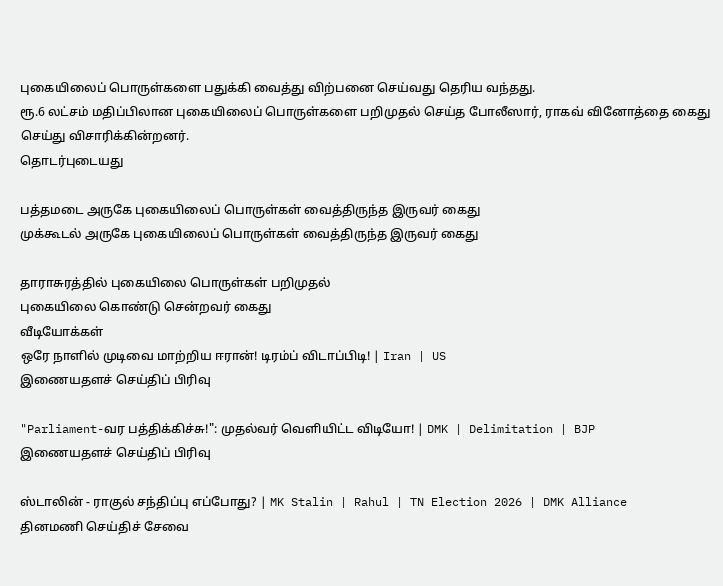புகையிலைப் பொருள்களை பதுக்கி வைத்து விற்பனை செய்வது தெரிய வந்தது.
ரூ.6 லட்சம் மதிப்பிலான புகையிலைப் பொருள்களை பறிமுதல் செய்த போலீஸார், ராகவ் வினோத்தை கைது செய்து விசாரிக்கின்றனர்.
தொடர்புடையது

பத்தமடை அருகே புகையிலைப் பொருள்கள் வைத்திருந்த இருவர் கைது
முக்கூடல் அருகே புகையிலைப் பொருள்கள் வைத்திருந்த இருவர் கைது

தாராசுரத்தில் புகையிலை பொருள்கள் பறிமுதல்
புகையிலை கொண்டு சென்றவர் கைது
வீடியோக்கள்
ஒரே நாளில் முடிவை மாற்றிய ஈரான்! டிரம்ப் விடாப்பிடி! | Iran | US
இணையதளச் செய்திப் பிரிவு

"Parliament-வர பத்திக்கிச்சு!": முதல்வர் வெளியிட்ட விடியோ! | DMK | Delimitation | BJP
இணையதளச் செய்திப் பிரிவு

ஸ்டாலின் - ராகுல் சந்திப்பு எப்போது? | MK Stalin | Rahul | TN Election 2026 | DMK Alliance
தினமணி செய்திச் சேவை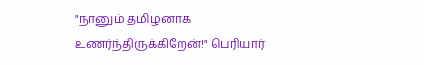"நானும் தமிழனாக உணர்ந்திருக்கிறேன்!" பெரியார்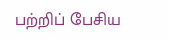பற்றிப் பேசிய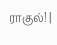ராகுல்! |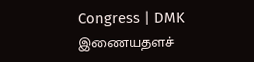Congress | DMK
இணையதளச்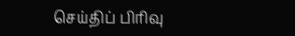செய்திப் பிரிவு